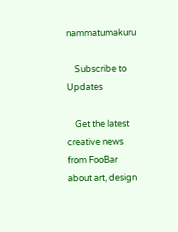nammatumakuru

    Subscribe to Updates

    Get the latest creative news from FooBar about art, design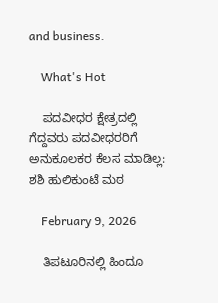and business.

    What's Hot

    ಪದವೀಧರ ಕ್ಷೇತ್ರದಲ್ಲಿ ಗೆದ್ದವರು ಪದವೀಧರರಿಗೆ ಅನುಕೂಲಕರ ಕೆಲಸ ಮಾಡಿಲ್ಲ: ಶಶಿ ಹುಲಿಕುಂಟೆ ಮಠ

    February 9, 2026

    ತಿಪಟೂರಿನಲ್ಲಿ ಹಿಂದೂ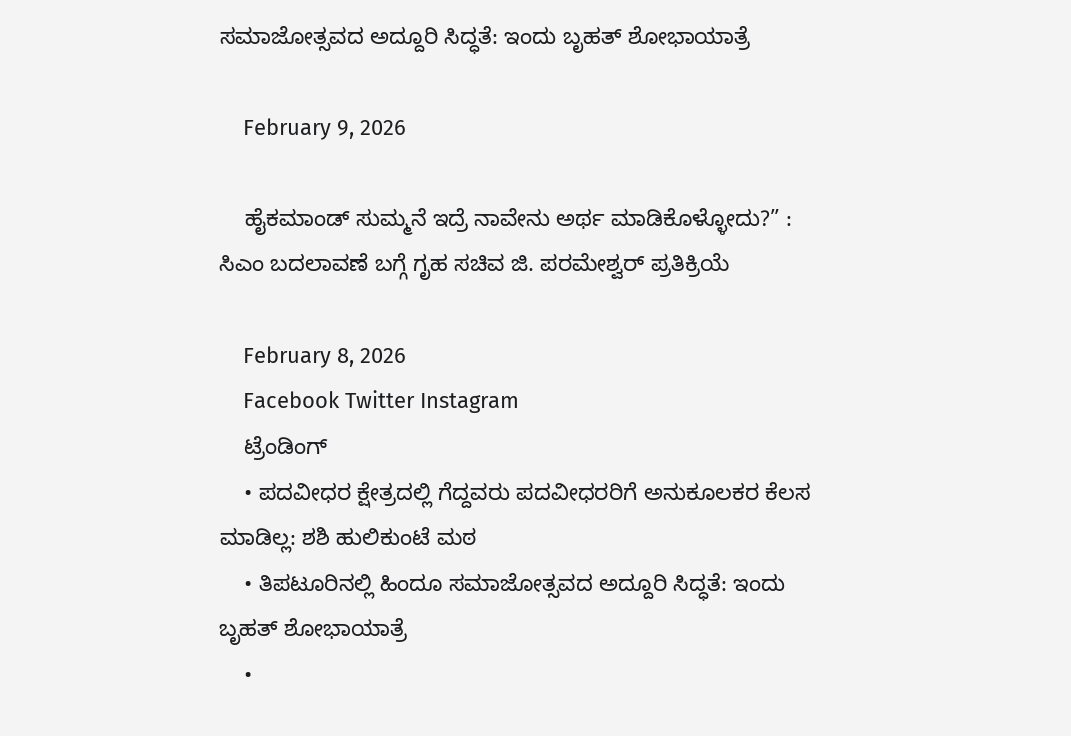ಸಮಾಜೋತ್ಸವದ ಅದ್ದೂರಿ ಸಿದ್ಧತೆ: ಇಂದು ಬೃಹತ್ ಶೋಭಾಯಾತ್ರೆ

    February 9, 2026

    ಹೈಕಮಾಂಡ್ ಸುಮ್ಮನೆ ಇದ್ರೆ ನಾವೇನು ಅರ್ಥ ಮಾಡಿಕೊಳ್ಳೋದು?” :  ಸಿಎಂ ಬದಲಾವಣೆ ಬಗ್ಗೆ ಗೃಹ ಸಚಿವ ಜಿ. ಪರಮೇಶ್ವರ್ ಪ್ರತಿಕ್ರಿಯೆ

    February 8, 2026
    Facebook Twitter Instagram
    ಟ್ರೆಂಡಿಂಗ್
    • ಪದವೀಧರ ಕ್ಷೇತ್ರದಲ್ಲಿ ಗೆದ್ದವರು ಪದವೀಧರರಿಗೆ ಅನುಕೂಲಕರ ಕೆಲಸ ಮಾಡಿಲ್ಲ: ಶಶಿ ಹುಲಿಕುಂಟೆ ಮಠ
    • ತಿಪಟೂರಿನಲ್ಲಿ ಹಿಂದೂ ಸಮಾಜೋತ್ಸವದ ಅದ್ದೂರಿ ಸಿದ್ಧತೆ: ಇಂದು ಬೃಹತ್ ಶೋಭಾಯಾತ್ರೆ
    •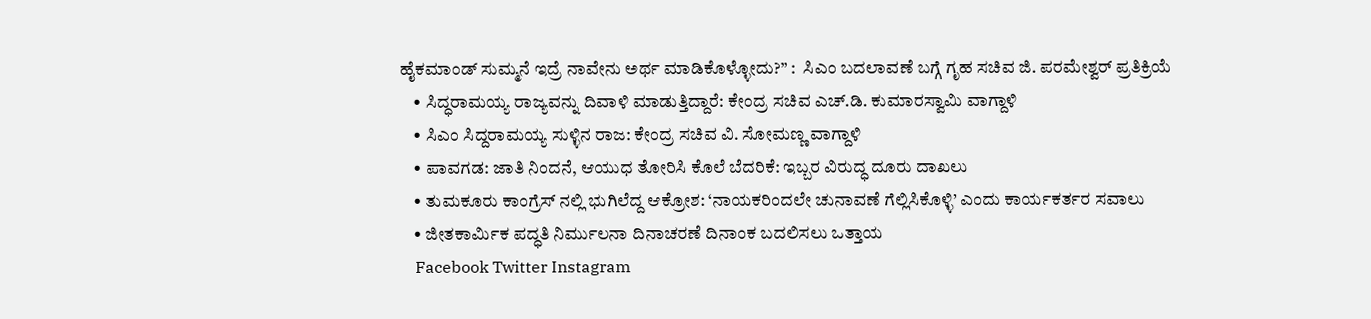ಹೈಕಮಾಂಡ್ ಸುಮ್ಮನೆ ಇದ್ರೆ ನಾವೇನು ಅರ್ಥ ಮಾಡಿಕೊಳ್ಳೋದು?” :  ಸಿಎಂ ಬದಲಾವಣೆ ಬಗ್ಗೆ ಗೃಹ ಸಚಿವ ಜಿ. ಪರಮೇಶ್ವರ್ ಪ್ರತಿಕ್ರಿಯೆ
    • ಸಿದ್ಧರಾಮಯ್ಯ ರಾಜ್ಯವನ್ನು ದಿವಾಳಿ ಮಾಡುತ್ತಿದ್ದಾರೆ: ಕೇಂದ್ರ ಸಚಿವ ಎಚ್.ಡಿ. ಕುಮಾರಸ್ವಾಮಿ ವಾಗ್ದಾಳಿ
    • ಸಿಎಂ ಸಿದ್ದರಾಮಯ್ಯ ಸುಳ್ಳಿನ ರಾಜ: ಕೇಂದ್ರ ಸಚಿವ ವಿ. ಸೋಮಣ್ಣ ವಾಗ್ದಾಳಿ
    • ಪಾವಗಡ: ಜಾತಿ ನಿಂದನೆ, ಆಯುಧ ತೋರಿಸಿ ಕೊಲೆ ಬೆದರಿಕೆ: ಇಬ್ಬರ ವಿರುದ್ಧ ದೂರು ದಾಖಲು
    • ತುಮಕೂರು ಕಾಂಗ್ರೆಸ್‌ ನಲ್ಲಿ ಭುಗಿಲೆದ್ದ ಆಕ್ರೋಶ: ‘ನಾಯಕರಿಂದಲೇ ಚುನಾವಣೆ ಗೆಲ್ಲಿಸಿಕೊಳ್ಳಿ’ ಎಂದು ಕಾರ್ಯಕರ್ತರ ಸವಾಲು
    • ಜೀತಕಾರ್ಮಿಕ ಪದ್ಧತಿ ನಿರ್ಮುಲನಾ ದಿನಾಚರಣೆ ದಿನಾಂಕ ಬದಲಿಸಲು ಒತ್ತಾಯ
    Facebook Twitter Instagram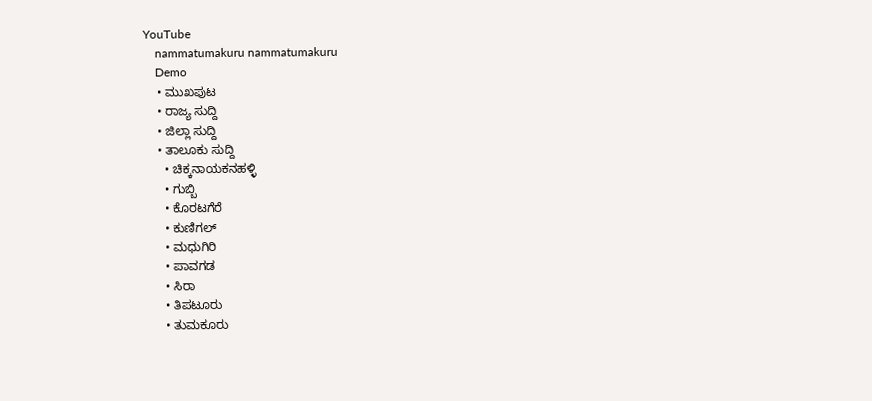YouTube
    nammatumakuru nammatumakuru
    Demo
    • ಮುಖಪುಟ
    • ರಾಜ್ಯ ಸುದ್ದಿ
    • ಜಿಲ್ಲಾ ಸುದ್ದಿ
    • ತಾಲೂಕು ಸುದ್ದಿ
      • ಚಿಕ್ಕನಾಯಕನಹಳ್ಳಿ
      • ಗುಬ್ಬಿ
      • ಕೊರಟಗೆರೆ
      • ಕುಣಿಗಲ್
      • ಮಧುಗಿರಿ
      • ಪಾವಗಡ
      • ಸಿರಾ
      • ತಿಪಟೂರು
      • ತುಮಕೂರು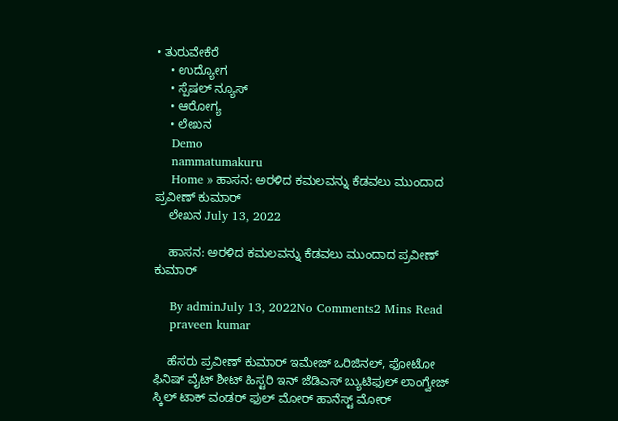• ತುರುವೇಕೆರೆ
    • ಉದ್ಯೋಗ
    • ಸ್ಪೆಷಲ್ ನ್ಯೂಸ್
    • ಆರೋಗ್ಯ
    • ಲೇಖನ
    Demo
    nammatumakuru
    Home » ಹಾಸನ: ಅರಳಿದ ಕಮಲವನ್ನು ಕೆಡವಲು ಮುಂದಾದ ಪ್ರವೀಣ್ ಕುಮಾರ್
    ಲೇಖನ July 13, 2022

    ಹಾಸನ: ಅರಳಿದ ಕಮಲವನ್ನು ಕೆಡವಲು ಮುಂದಾದ ಪ್ರವೀಣ್ ಕುಮಾರ್

    By adminJuly 13, 2022No Comments2 Mins Read
    praveen kumar

    ಹೆಸರು ಪ್ರವೀಣ್ ಕುಮಾರ್ ಇಮೇಜ್ ಒರಿಜಿನಲ್, ಫೋಟೋ ಫಿನಿಷ್ ವೈಟ್ ಶೀಟ್ ಹಿಸ್ಟರಿ ಇನ್ ಜೆಡಿಎಸ್ ಬ್ಯುಟಿಫುಲ್ ಲಾಂಗ್ವೇಜ್ ಸ್ಕಿಲ್ ಟಾಕ್ ವಂಡರ್ ಫುಲ್ ಮೋರ್ ಹಾನೆಸ್ಟ್ ಮೋರ್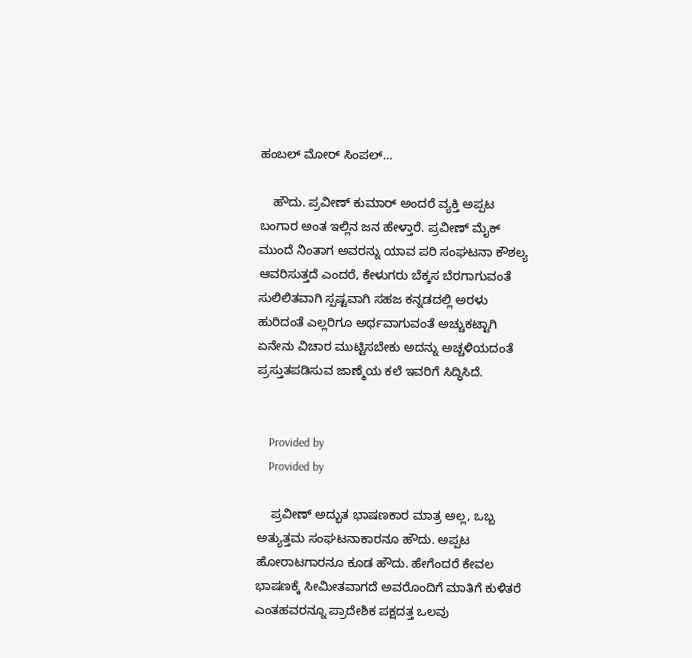ಹಂಬಲ್ ಮೋರ್ ಸಿಂಪಲ್…

    ಹೌದು. ಪ್ರವೀಣ್ ಕುಮಾರ್ ಅಂದರೆ ವ್ಯಕ್ತಿ ಅಪ್ಪಟ ಬಂಗಾರ ಅಂತ ಇಲ್ಲಿನ ಜನ ಹೇಳ್ತಾರೆ. ಪ್ರವೀಣ್ ಮೈಕ್ ಮುಂದೆ ನಿಂತಾಗ ಅವರನ್ನು ಯಾವ ಪರಿ ಸಂಘಟನಾ ಕೌಶಲ್ಯ ಆವರಿಸುತ್ತದೆ ಎಂದರೆ, ಕೇಳುಗರು ಬೆಕ್ಕಸ ಬೆರಗಾಗುವಂತೆ ಸುಲಿಲಿತವಾಗಿ ಸ್ಪಷ್ಟವಾಗಿ ಸಹಜ ಕನ್ನಡದಲ್ಲಿ ಅರಳು ಹುರಿದಂತೆ ಎಲ್ಲರಿಗೂ ಅರ್ಥವಾಗುವಂತೆ ಅಚ್ಚುಕಟ್ಟಾಗಿ ಏನೇನು ವಿಚಾರ ಮುಟ್ಟಿಸಬೇಕು ಅದನ್ನು ಅಚ್ಚಳಿಯದಂತೆ ಪ್ರಸ್ತುತಪಡಿಸುವ ಜಾಣ್ಮೆಯ ಕಲೆ ಇವರಿಗೆ ಸಿದ್ಧಿಸಿದೆ.


    Provided by
    Provided by

    ಪ್ರವೀಣ್ ಅದ್ಭುತ ಭಾಷಣಕಾರ ಮಾತ್ರ ಅಲ್ಲ, ಒಬ್ಬ ಅತ್ಯುತ್ತಮ ಸಂಘಟನಾಕಾರನೂ ಹೌದು. ಅಪ್ಪಟ ಹೋರಾಟಗಾರನೂ ಕೂಡ ಹೌದು. ಹೇಗೆಂದರೆ ಕೇವಲ ಭಾಷಣಕ್ಕೆ ಸೀಮೀತವಾಗದೆ ಅವರೊಂದಿಗೆ ಮಾತಿಗೆ ಕುಳಿತರೆ ಎಂತಹವರನ್ನೂ ಪ್ರಾದೇಶಿಕ ಪಕ್ಷದತ್ತ ಒಲವು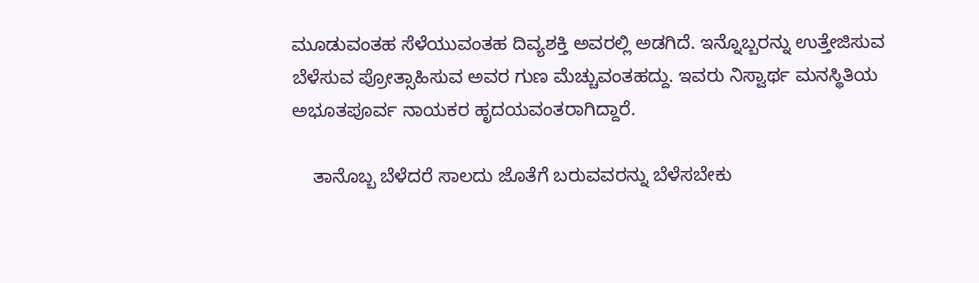ಮೂಡುವಂತಹ ಸೆಳೆಯುವಂತಹ ದಿವ್ಯಶಕ್ತಿ ಅವರಲ್ಲಿ ಅಡಗಿದೆ. ಇನ್ನೊಬ್ಬರನ್ನು ಉತ್ತೇಜಿಸುವ ಬೆಳೆಸುವ ಪ್ರೋತ್ಸಾಹಿಸುವ ಅವರ ಗುಣ ಮೆಚ್ಚುವಂತಹದ್ದು. ಇವರು ನಿಸ್ವಾರ್ಥ ಮನಸ್ಥಿತಿಯ ಅಭೂತಪೂರ್ವ ನಾಯಕರ ಹೃದಯವಂತರಾಗಿದ್ದಾರೆ.

    ತಾನೊಬ್ಬ ಬೆಳೆದರೆ ಸಾಲದು ಜೊತೆಗೆ ಬರುವವರನ್ನು ಬೆಳೆಸಬೇಕು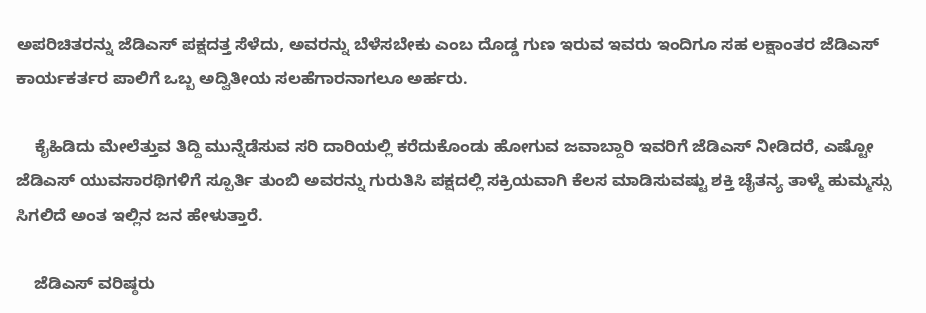ಅಪರಿಚಿತರನ್ನು ಜೆಡಿಎಸ್ ಪಕ್ಷದತ್ತ ಸೆಳೆದು, ಅವರನ್ನು ಬೆಳೆಸಬೇಕು ಎಂಬ ದೊಡ್ಡ ಗುಣ ಇರುವ ಇವರು ಇಂದಿಗೂ ಸಹ ಲಕ್ಷಾಂತರ ಜೆಡಿಎಸ್ ಕಾರ್ಯಕರ್ತರ ಪಾಲಿಗೆ ಒಬ್ಬ ಅದ್ವಿತೀಯ ಸಲಹೆಗಾರನಾಗಲೂ ಅರ್ಹರು.

    ಕೈಹಿಡಿದು ಮೇಲೆತ್ತುವ ತಿದ್ದಿ ಮುನ್ನೆಡೆಸುವ ಸರಿ ದಾರಿಯಲ್ಲಿ ಕರೆದುಕೊಂಡು ಹೋಗುವ ಜವಾಬ್ದಾರಿ ಇವರಿಗೆ ಜೆಡಿಎಸ್ ನೀಡಿದರೆ, ಎಷ್ಟೋ ಜೆಡಿಎಸ್ ಯುವಸಾರಥಿಗಳಿಗೆ ಸ್ಪೂರ್ತಿ ತುಂಬಿ ಅವರನ್ನು ಗುರುತಿಸಿ ಪಕ್ಷದಲ್ಲಿ ಸಕ್ರಿಯವಾಗಿ ಕೆಲಸ ಮಾಡಿಸುವಷ್ಟು ಶಕ್ತಿ ಚೈತನ್ಯ ತಾಳ್ಮೆ ಹುಮ್ಮಸ್ಸು ಸಿಗಲಿದೆ ಅಂತ ಇಲ್ಲಿನ ಜನ ಹೇಳುತ್ತಾರೆ.

    ಜೆಡಿಎಸ್ ವರಿಷ್ಠರು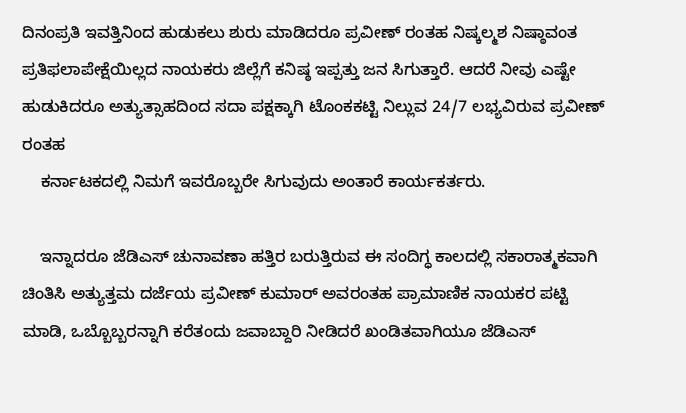ದಿನಂಪ್ರತಿ ಇವತ್ತಿನಿಂದ ಹುಡುಕಲು ಶುರು ಮಾಡಿದರೂ ಪ್ರವೀಣ್ ರಂತಹ ನಿಷ್ಕಲ್ಮಶ ನಿಷ್ಠಾವಂತ ಪ್ರತಿಫಲಾಪೇಕ್ಷೆಯಿಲ್ಲದ ನಾಯಕರು ಜಿಲ್ಲೆಗೆ ಕನಿಷ್ಠ ಇಪ್ಪತ್ತು ಜನ ಸಿಗುತ್ತಾರೆ. ಆದರೆ ನೀವು ಎಷ್ಟೇ ಹುಡುಕಿದರೂ ಅತ್ಯುತ್ಸಾಹದಿಂದ ಸದಾ ಪಕ್ಷಕ್ಕಾಗಿ ಟೊಂಕಕಟ್ಟಿ ನಿಲ್ಲುವ 24/7 ಲಭ್ಯವಿರುವ ಪ್ರವೀಣ್ ರಂತಹ
    ಕರ್ನಾಟಕದಲ್ಲಿ ನಿಮಗೆ ಇವರೊಬ್ಬರೇ ಸಿಗುವುದು ಅಂತಾರೆ ಕಾರ್ಯಕರ್ತರು.

    ಇನ್ನಾದರೂ ಜೆಡಿಎಸ್ ಚುನಾವಣಾ ಹತ್ತಿರ ಬರುತ್ತಿರುವ ಈ ಸಂದಿಗ್ಧ ಕಾಲದಲ್ಲಿ ಸಕಾರಾತ್ಮಕವಾಗಿ ಚಿಂತಿಸಿ ಅತ್ಯುತ್ತಮ ದರ್ಜೆಯ ಪ್ರವೀಣ್ ಕುಮಾರ್ ಅವರಂತಹ ಪ್ರಾಮಾಣಿಕ ನಾಯಕರ ಪಟ್ಟಿ ಮಾಡಿ, ಒಬ್ಬೊಬ್ಬರನ್ನಾಗಿ ಕರೆತಂದು ಜವಾಬ್ದಾರಿ ನೀಡಿದರೆ ಖಂಡಿತವಾಗಿಯೂ ಜೆಡಿಎಸ್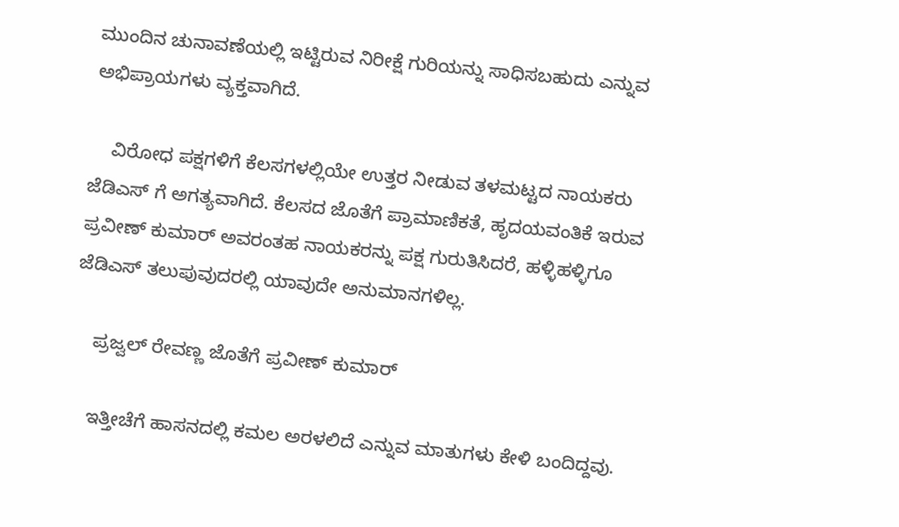ಮುಂದಿನ ಚುನಾವಣೆಯಲ್ಲಿ ಇಟ್ಟಿರುವ ನಿರೀಕ್ಷೆ ಗುರಿಯನ್ನು ಸಾಧಿಸಬಹುದು ಎನ್ನುವ ಅಭಿಪ್ರಾಯಗಳು ವ್ಯಕ್ತವಾಗಿದೆ.

    ವಿರೋಧ ಪಕ್ಷಗಳಿಗೆ ಕೆಲಸಗಳಲ್ಲಿಯೇ ಉತ್ತರ ನೀಡುವ ತಳಮಟ್ಟದ ನಾಯಕರು ಜೆಡಿಎಸ್ ಗೆ ಅಗತ್ಯವಾಗಿದೆ. ಕೆಲಸದ ಜೊತೆಗೆ ಪ್ರಾಮಾಣಿಕತೆ, ಹೃದಯವಂತಿಕೆ ಇರುವ ಪ್ರವೀಣ್ ಕುಮಾರ್ ಅವರಂತಹ ನಾಯಕರನ್ನು ಪಕ್ಷ ಗುರುತಿಸಿದರೆ, ಹಳ್ಳಿಹಳ್ಳಿಗೂ ಜೆಡಿಎಸ್ ತಲುಪುವುದರಲ್ಲಿ ಯಾವುದೇ ಅನುಮಾನಗಳಿಲ್ಲ.

    ಪ್ರಜ್ವಲ್ ರೇವಣ್ಣ ಜೊತೆಗೆ ಪ್ರವೀಣ್ ಕುಮಾರ್

    ಇತ್ತೀಚೆಗೆ ಹಾಸನದಲ್ಲಿ ಕಮಲ ಅರಳಲಿದೆ ಎನ್ನುವ ಮಾತುಗಳು ಕೇಳಿ ಬಂದಿದ್ದವು.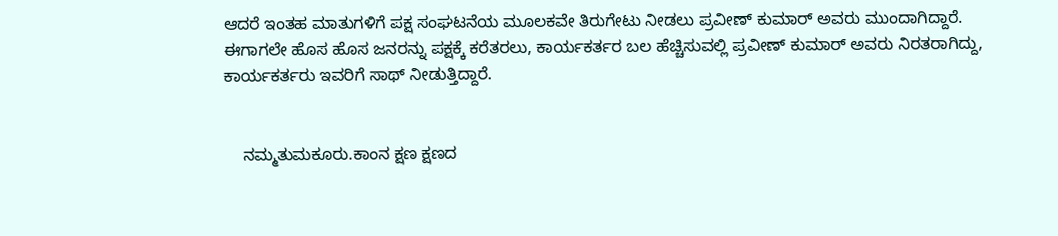ಆದರೆ ಇಂತಹ ಮಾತುಗಳಿಗೆ ಪಕ್ಷ ಸಂಘಟನೆಯ ಮೂಲಕವೇ ತಿರುಗೇಟು ನೀಡಲು ಪ್ರವೀಣ್ ಕುಮಾರ್ ಅವರು ಮುಂದಾಗಿದ್ದಾರೆ. ಈಗಾಗಲೇ ಹೊಸ ಹೊಸ ಜನರನ್ನು ಪಕ್ಷಕ್ಕೆ ಕರೆತರಲು, ಕಾರ್ಯಕರ್ತರ ಬಲ ಹೆಚ್ಚಿಸುವಲ್ಲಿ ಪ್ರವೀಣ್ ಕುಮಾರ್ ಅವರು ನಿರತರಾಗಿದ್ದು, ಕಾರ್ಯಕರ್ತರು ಇವರಿಗೆ ಸಾಥ್ ನೀಡುತ್ತಿದ್ದಾರೆ.


    ನಮ್ಮತುಮಕೂರು.ಕಾಂನ ಕ್ಷಣ ಕ್ಷಣದ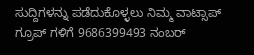ಸುದ್ದಿಗಳನ್ನು ಪಡೆದುಕೊಳ್ಳಲು ನಿಮ್ಮ ವಾಟ್ಸಾಪ್ ಗ್ರೂಪ್ ಗಳಿಗೆ 9686399493 ನಂಬರ್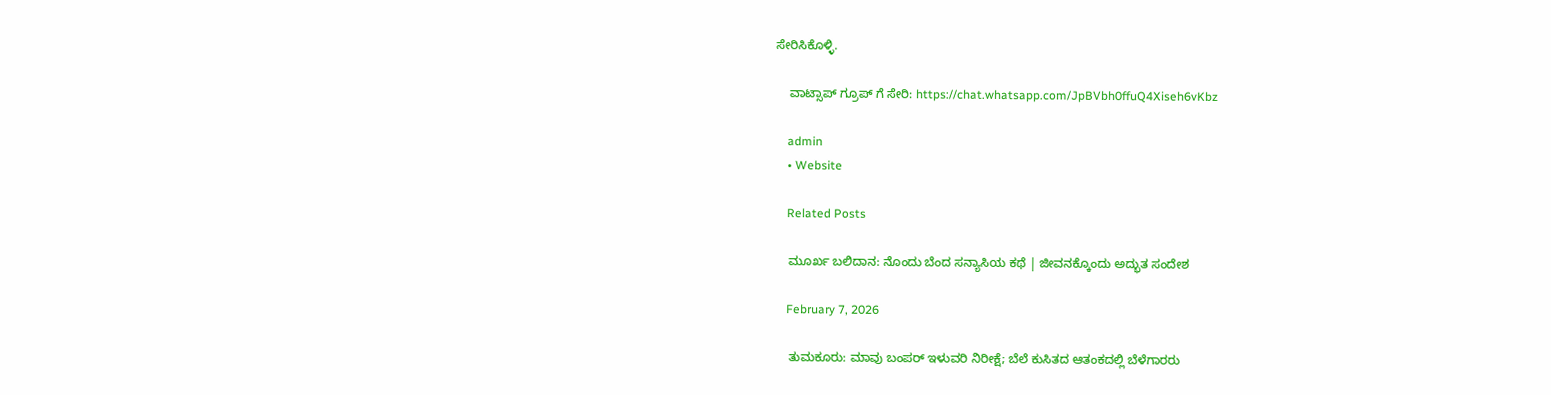ಸೇರಿಸಿಕೊಳ್ಳಿ.

    ವಾಟ್ಸಾಪ್ ಗ್ರೂಪ್ ಗೆ ಸೇರಿ: https://chat.whatsapp.com/JpBVbh0ffuQ4Xiseh6vKbz

    admin
    • Website

    Related Posts

    ಮೂರ್ಖ ಬಲಿದಾನ: ನೊಂದು ಬೆಂದ ಸನ್ಯಾಸಿಯ ಕಥೆ | ಜೀವನಕ್ಕೊಂದು ಅದ್ಭುತ ಸಂದೇಶ

    February 7, 2026

    ತುಮಕೂರು: ಮಾವು ಬಂಪರ್ ಇಳುವರಿ ನಿರೀಕ್ಷೆ; ಬೆಲೆ ಕುಸಿತದ ಆತಂಕದಲ್ಲಿ ಬೆಳೆಗಾರರು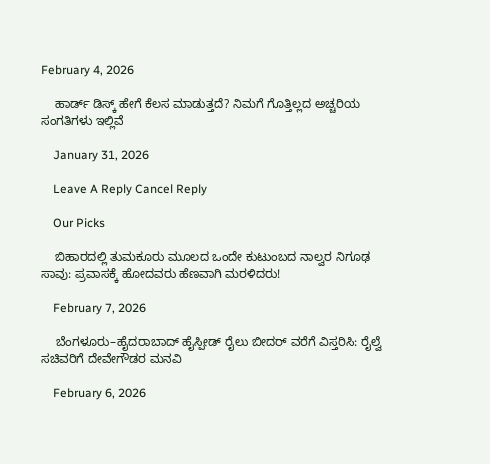February 4, 2026

    ಹಾರ್ಡ್ ಡಿಸ್ಕ್ ಹೇಗೆ ಕೆಲಸ ಮಾಡುತ್ತದೆ? ನಿಮಗೆ ಗೊತ್ತಿಲ್ಲದ ಅಚ್ಚರಿಯ ಸಂಗತಿಗಳು ಇಲ್ಲಿವೆ

    January 31, 2026

    Leave A Reply Cancel Reply

    Our Picks

    ಬಿಹಾರದಲ್ಲಿ ತುಮಕೂರು ಮೂಲದ ಒಂದೇ ಕುಟುಂಬದ ನಾಲ್ವರ ನಿಗೂಢ ಸಾವು: ಪ್ರವಾಸಕ್ಕೆ ಹೋದವರು ಹೆಣವಾಗಿ ಮರಳಿದರು!

    February 7, 2026

    ಬೆಂಗಳೂರು–ಹೈದರಾಬಾದ್ ಹೈಸ್ಪೀಡ್ ರೈಲು ಬೀದರ್ ವರೆಗೆ ವಿಸ್ತರಿಸಿ: ರೈಲ್ವೆ ಸಚಿವರಿಗೆ ದೇವೇಗೌಡರ ಮನವಿ

    February 6, 2026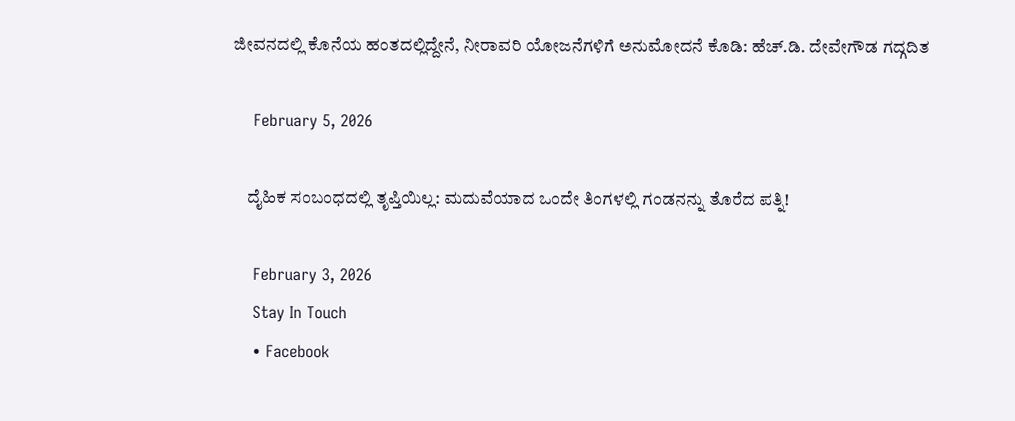ಜೀವನದಲ್ಲಿ ಕೊನೆಯ ಹಂತದಲ್ಲಿದ್ದೇನೆ, ನೀರಾವರಿ ಯೋಜನೆಗಳಿಗೆ ಅನುಮೋದನೆ ಕೊಡಿ: ಹೆಚ್.ಡಿ. ದೇವೇಗೌಡ ಗದ್ಗದಿತ

    February 5, 2026

    ದೈಹಿಕ ಸಂಬಂಧದಲ್ಲಿ ತೃಪ್ತಿಯಿಲ್ಲ: ಮದುವೆಯಾದ ಒಂದೇ ತಿಂಗಳಲ್ಲಿ ಗಂಡನನ್ನು ತೊರೆದ ಪತ್ನಿ!

    February 3, 2026
    Stay In Touch
    • Facebook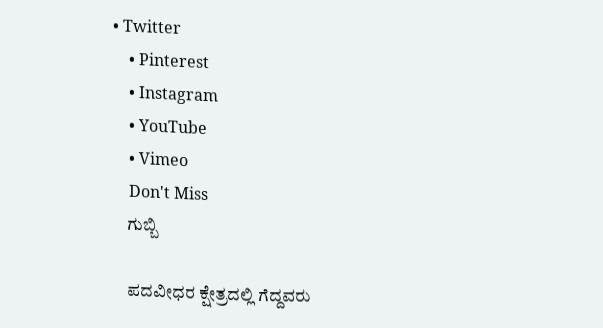• Twitter
    • Pinterest
    • Instagram
    • YouTube
    • Vimeo
    Don't Miss
    ಗುಬ್ಬಿ

    ಪದವೀಧರ ಕ್ಷೇತ್ರದಲ್ಲಿ ಗೆದ್ದವರು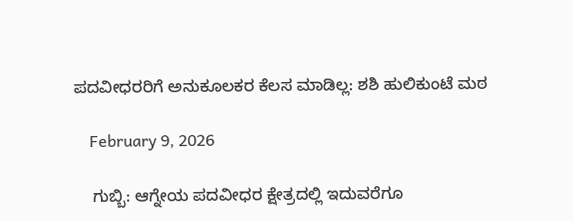ಪದವೀಧರರಿಗೆ ಅನುಕೂಲಕರ ಕೆಲಸ ಮಾಡಿಲ್ಲ: ಶಶಿ ಹುಲಿಕುಂಟೆ ಮಠ

    February 9, 2026

    ಗುಬ್ಬಿ: ಆಗ್ನೇಯ ಪದವೀಧರ ಕ್ಷೇತ್ರದಲ್ಲಿ ಇದುವರೆಗೂ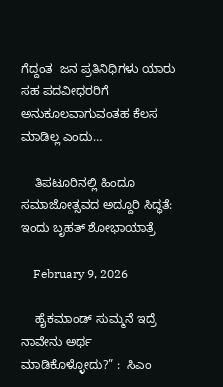ಗೆದ್ದಂತ  ಜನ ಪ್ರತಿನಿಧಿಗಳು ಯಾರು ಸಹ ಪದವೀಧರರಿಗೆ ಅನುಕೂಲವಾಗುವಂತಹ ಕೆಲಸ ಮಾಡಿಲ್ಲ ಎಂದು…

    ತಿಪಟೂರಿನಲ್ಲಿ ಹಿಂದೂ ಸಮಾಜೋತ್ಸವದ ಅದ್ದೂರಿ ಸಿದ್ಧತೆ: ಇಂದು ಬೃಹತ್ ಶೋಭಾಯಾತ್ರೆ

    February 9, 2026

    ಹೈಕಮಾಂಡ್ ಸುಮ್ಮನೆ ಇದ್ರೆ ನಾವೇನು ಅರ್ಥ ಮಾಡಿಕೊಳ್ಳೋದು?” :  ಸಿಎಂ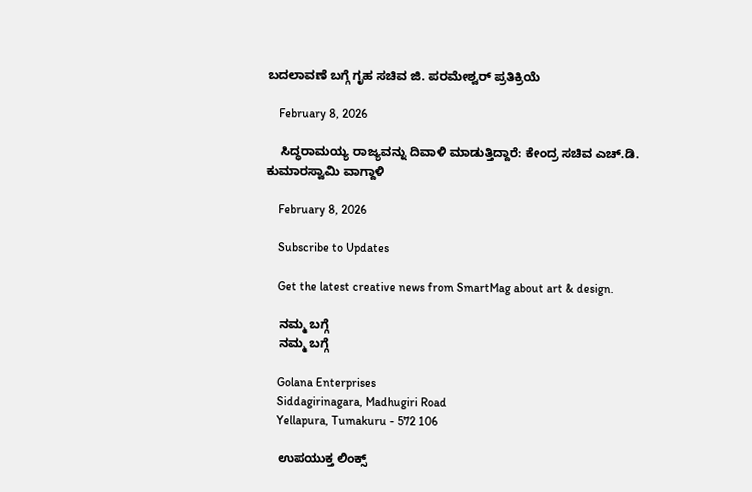ಬದಲಾವಣೆ ಬಗ್ಗೆ ಗೃಹ ಸಚಿವ ಜಿ. ಪರಮೇಶ್ವರ್ ಪ್ರತಿಕ್ರಿಯೆ

    February 8, 2026

    ಸಿದ್ಧರಾಮಯ್ಯ ರಾಜ್ಯವನ್ನು ದಿವಾಳಿ ಮಾಡುತ್ತಿದ್ದಾರೆ: ಕೇಂದ್ರ ಸಚಿವ ಎಚ್.ಡಿ. ಕುಮಾರಸ್ವಾಮಿ ವಾಗ್ದಾಳಿ

    February 8, 2026

    Subscribe to Updates

    Get the latest creative news from SmartMag about art & design.

    ನಮ್ಮ ಬಗ್ಗೆ
    ನಮ್ಮ ಬಗ್ಗೆ

    Golana Enterprises
    Siddagirinagara, Madhugiri Road
    Yellapura, Tumakuru - 572 106

    ಉಪಯುಕ್ತ ಲಿಂಕ್ಸ್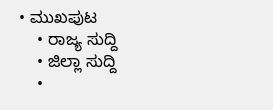• ಮುಖಪುಟ
    • ರಾಜ್ಯ ಸುದ್ದಿ
    • ಜಿಲ್ಲಾ ಸುದ್ದಿ
    •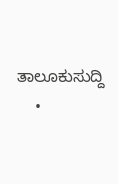ತಾಲೂಕುಸುದ್ದಿ
    •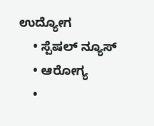ಉದ್ಯೋಗ
    • ಸ್ಪೆಷಲ್ ನ್ಯೂಸ್
    • ಆರೋಗ್ಯ
    •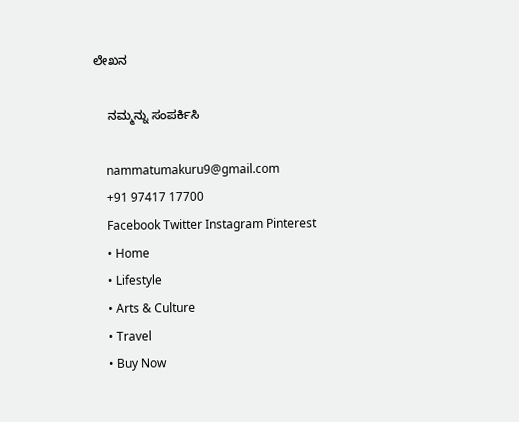ಲೇಖನ

    ನಮ್ಮನ್ನು ಸಂಪರ್ಕಿಸಿ

    nammatumakuru9@gmail.com
    +91 97417 17700
    Facebook Twitter Instagram Pinterest
    • Home
    • Lifestyle
    • Arts & Culture
    • Travel
    • Buy Now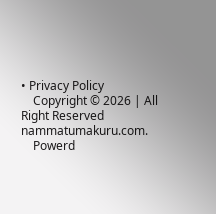• Privacy Policy
    Copyright © 2026 | All Right Reserved nammatumakuru.com.
    Powerd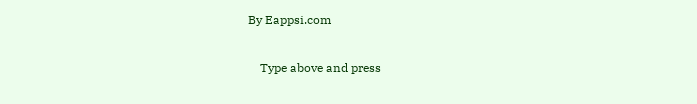By Eappsi.com

    Type above and press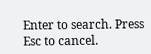Enter to search. Press Esc to cancel.